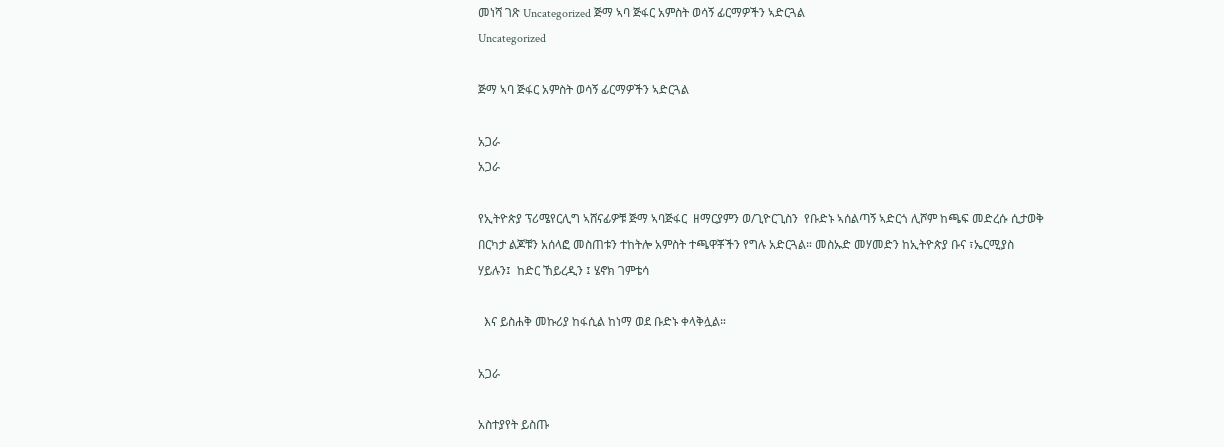መነሻ ገጽ Uncategorized ጅማ ኣባ ጅፋር አምስት ወሳኝ ፊርማዎችን ኣድርጓል
Uncategorized

ጅማ ኣባ ጅፋር አምስት ወሳኝ ፊርማዎችን ኣድርጓል

አጋራ
አጋራ

የኢትዮጵያ ፕሪሜየርሊግ ኣሸናፊዎቹ ጅማ ኣባጅፋር  ዘማርያምን ወ/ጊዮርጊስን  የቡድኑ ኣሰልጣኝ ኣድርጎ ሊሾም ከጫፍ መድረሱ ሲታወቅ በርካታ ልጆቹን አሰላፎ መስጠቱን ተከትሎ አምስት ተጫዋቾችን የግሉ አድርጓል። መስኡድ መሃመድን ከኢትዮጵያ ቡና ፣ኤርሚያስ ሃይሉን፤  ከድር ኸይረዲን ፤ ሄኖክ ገምቴሳ

  እና ይስሐቅ መኩሪያ ከፋሲል ከነማ ወደ ቡድኑ ቀላቅሏል።

አጋራ

አስተያየት ይስጡ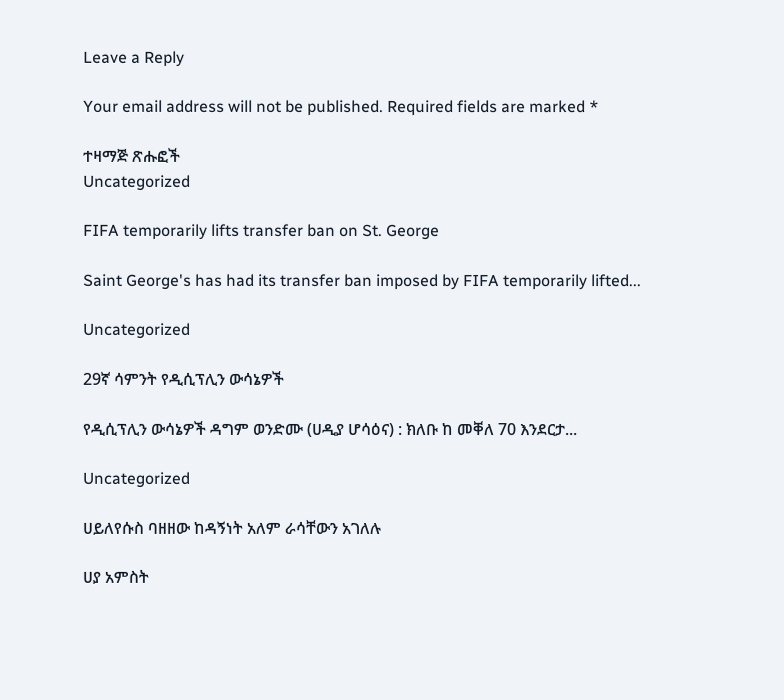Leave a Reply

Your email address will not be published. Required fields are marked *

ተዛማጅ ጽሑፎች
Uncategorized

FIFA temporarily lifts transfer ban on St. George

Saint George's has had its transfer ban imposed by FIFA temporarily lifted...

Uncategorized

29ኛ ሳምንት የዲሲፕሊን ውሳኔዎች

የዲሲፕሊን ውሳኔዎች ዳግም ወንድሙ (ሀዲያ ሆሳዕና) : ክለቡ ከ መቐለ 70 እንደርታ...

Uncategorized

ሀይለየሱስ ባዘዘው ከዳኝነት አለም ራሳቸውን አገለሉ

ሀያ አምስት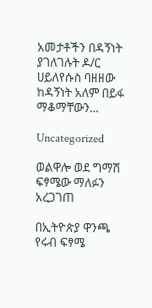አመታቶችን በዳኝነት ያገለገሉት ዶ/ር ሀይለየሱስ ባዘዘው ከዳኝነት አለም በይፋ ማቆማቸውን...

Uncategorized

ወልዋሎ ወደ ግማሽ ፍፃሜው ማለፉን አረጋገጠ

በኢትዮጵያ ዋንጫ የሩብ ፍፃሜ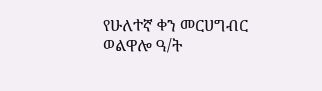የሁለተኛ ቀን መርሀግብር ወልዋሎ ዓ/ት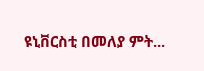ዩኒቨርስቲ በመለያ ምት...